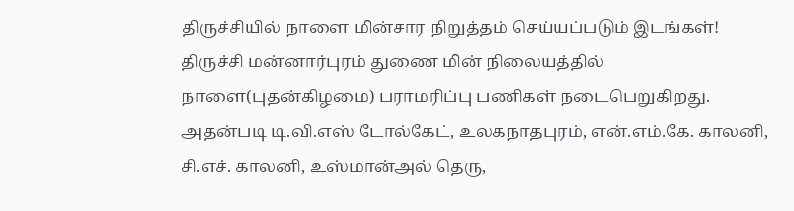திருச்சியில் நாளை மின்சார நிறுத்தம் செய்யப்படும் இடங்கள்!
திருச்சி மன்னார்புரம் துணை மின் நிலையத்தில் நாளை(புதன்கிழமை) பராமரிப்பு பணிகள் நடைபெறுகிறது.
அதன்படி டி.வி.எஸ் டோல்கேட், உலகநாதபுரம், என்.எம்.கே. காலனி, சி.எச். காலனி, உஸ்மான்அல் தெரு,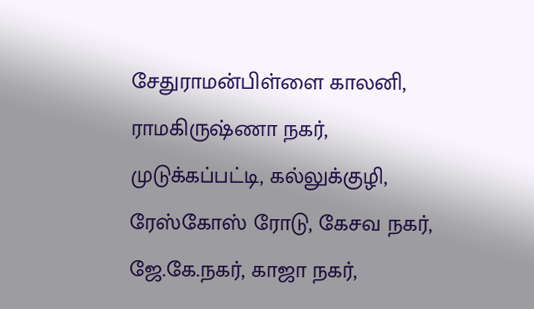சேதுராமன்பிள்ளை காலனி, ராமகிருஷ்ணா நகர், முடுக்கப்பட்டி, கல்லுக்குழி, ரேஸ்கோஸ் ரோடு, கேசவ நகர், ஜே.கே.நகர், காஜா நகர்,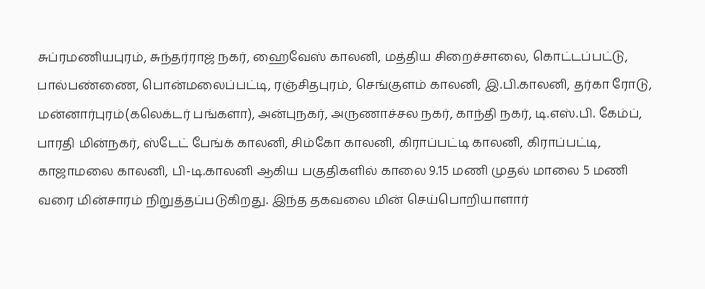சுப்ரமணியபுரம், சுந்தர்ராஜ் நகர், ஹைவேஸ் காலனி, மத்திய சிறைச்சாலை, கொட்டப்பட்டு, பால்பண்ணை, பொன்மலைப்பட்டி, ரஞ்சிதபுரம், செங்குளம் காலனி, இ.பி.காலனி, தர்கா ரோடு, மன்னார்புரம்(கலெக்டர் பங்களா), அன்புநகர், அருணாச்சல நகர், காந்தி நகர், டி.எஸ்.பி. கேம்ப், பாரதி மின்நகர், ஸ்டேட் பேங்க் காலனி, சிம்கோ காலனி, கிராப்பட்டி காலனி, கிராப்பட்டி, காஜாமலை காலனி, பி-டி.காலனி ஆகிய பகுதிகளில் காலை 9.15 மணி முதல் மாலை 5 மணி வரை மின்சாரம் நிறுத்தப்படுகிறது. இந்த தகவலை மின் செய்பொறியாளார்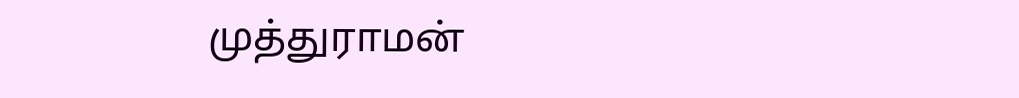முத்துராமன்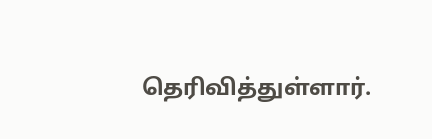தெரிவித்துள்ளார்.